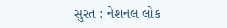સુરત : નેશનલ લોક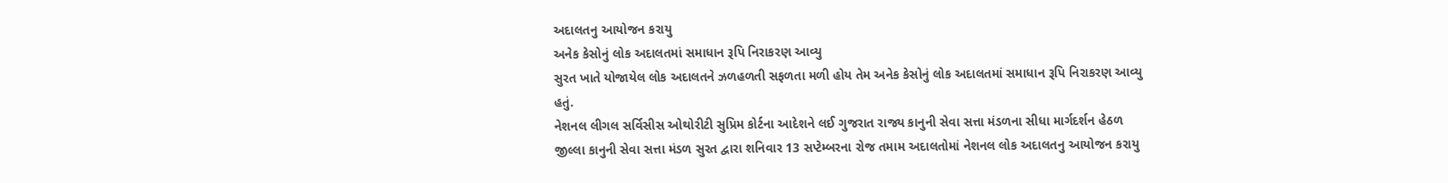અદાલતનુ આયોજન કરાયુ
અનેક કેસોનું લોક અદાલતમાં સમાધાન રૂપિ નિરાકરણ આવ્યુ
સુરત ખાતે યોજાયેલ લોક અદાલતને ઝળહળતી સફળતા મળી હોય તેમ અનેક કેસોનું લોક અદાલતમાં સમાધાન રૂપિ નિરાકરણ આવ્યુ હતું.
નેશનલ લીગલ સર્વિસીસ ઓથોરીટી સુપ્રિમ કોર્ટના આદેશને લઈ ગુજરાત રાજ્ય કાનુની સેવા સત્તા મંડળના સીધા માર્ગદર્શન હેઠળ જીલ્લા કાનુની સેવા સત્તા મંડળ સુરત દ્વારા શનિવાર 13 સપ્ટેમ્બરના રોજ તમામ અદાલતોમાં નેશનલ લોક અદાલતનુ આયોજન કરાયુ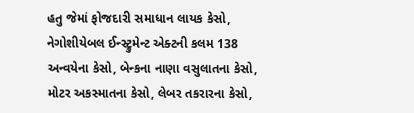હતુ જેમાં ફોજદારી સમાધાન લાયક કેસો, નેગોશીયેબલ ઈન્સ્ટ્રુમેન્ટ એક્ટની કલમ 138 અન્વયેના કેસો, બેન્કના નાણા વસુલાતના કેસો, મોટર અકસ્માતના કેસો, લેબર તકરારના કેસો,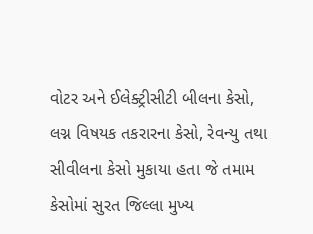વોટર અને ઈલેક્ટ્રીસીટી બીલના કેસો, લગ્ન વિષયક તકરારના કેસો, રેવન્યુ તથા સીવીલના કેસો મુકાયા હતા જે તમામ કેસોમાં સુરત જિલ્લા મુખ્ય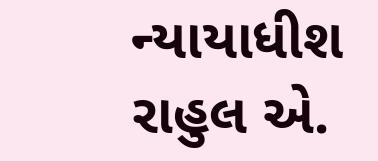ન્યાયાધીશ રાહુલ એ.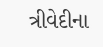ત્રીવેદીના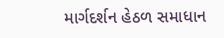માર્ગદર્શન હેઠળ સમાધાન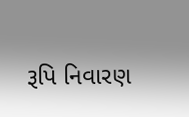રૂપિ નિવારણ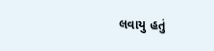લવાયુ હતું